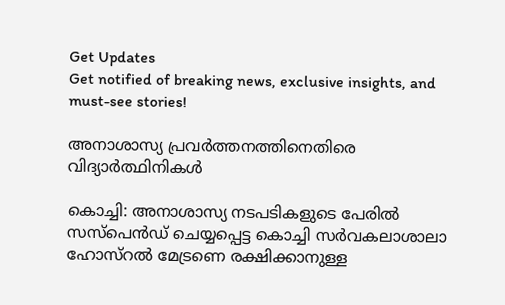Get Updates
Get notified of breaking news, exclusive insights, and must-see stories!

അനാശാസ്യ പ്രവര്‍ത്തനത്തിനെതിരെ വിദ്യാര്‍ത്ഥിനികള്‍

കൊച്ചി: അനാശാസ്യ നടപടികളുടെ പേരില്‍ സസ്പെന്‍ഡ് ചെയ്യപ്പെട്ട കൊച്ചി സര്‍വകലാശാലാ ഹോസ്റല്‍ മേട്രണെ രക്ഷിക്കാനുള്ള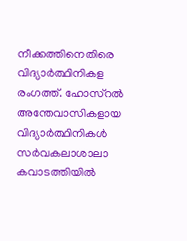നീക്കത്തിനെതിരെ വിദ്യാര്‍ത്ഥിനികള രംഗത്ത്. ഹോസ്റല്‍ അന്തേവാസികളായ വിദ്യാര്‍ത്ഥിനികള്‍ സര്‍വകലാശാലാ കവാടത്തിയില്‍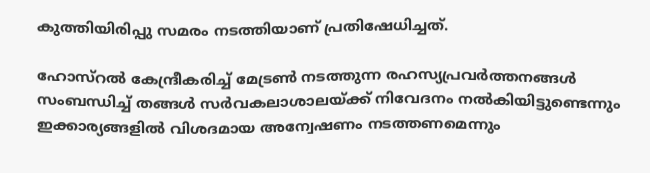കുത്തിയിരിപ്പു സമരം നടത്തിയാണ് പ്രതിഷേധിച്ചത്.

ഹോസ്റല്‍ കേന്ദ്രീകരിച്ച് മേട്രണ്‍ നടത്തുന്ന രഹസ്യപ്രവര്‍ത്തനങ്ങള്‍ സംബന്ധിച്ച് തങ്ങള്‍ സര്‍വകലാശാലയ്ക്ക് നിവേദനം നല്‍കിയിട്ടുണ്ടെന്നും ഇക്കാര്യങ്ങളില്‍ വിശദമായ അന്വേഷണം നടത്തണമെന്നും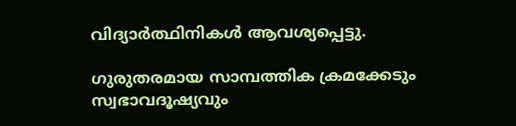വിദ്യാര്‍ത്ഥിനികള്‍ ആവശ്യപ്പെട്ടു.

ഗുരുതരമായ സാമ്പത്തിക ക്രമക്കേടും സ്വഭാവദൂഷ്യവും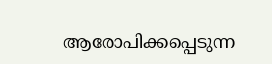ആരോപിക്കപ്പെടുന്ന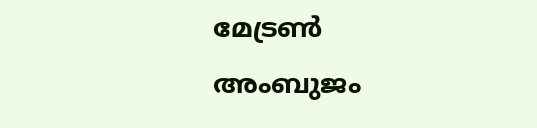മേട്രണ്‍ അംബുജം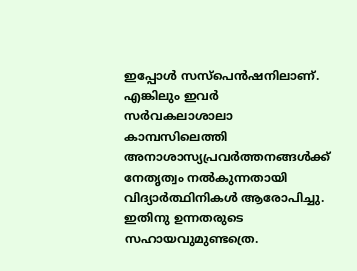ഇപ്പോള്‍ സസ്പെന്‍ഷനിലാണ്. എങ്കിലും ഇവര്‍ സര്‍വകലാശാലാ കാമ്പസിലെത്തി അനാശാസ്യപ്രവര്‍ത്തനങ്ങള്‍ക്ക് നേതൃത്വം നല്‍കുന്നതായി വിദ്യാര്‍ത്ഥിനികള്‍ ആരോപിച്ചു. ഇതിനു ഉന്നതരുടെ സഹായവുമുണ്ടത്രെ.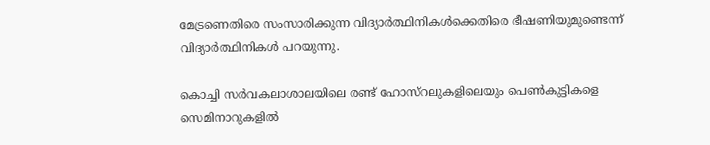മേട്രണെതിരെ സംസാരിക്കുന്ന വിദ്യാര്‍ത്ഥിനികള്‍ക്കെതിരെ ഭീഷണിയുമുണ്ടെന്ന് വിദ്യാര്‍ത്ഥിനികള്‍ പറയുന്നു.

കൊച്ചി സര്‍വകലാശാലയിലെ രണ്ട് ഹോസ്റലുകളിലെയും പെണ്‍കുട്ടികളെ സെമിനാറുകളില്‍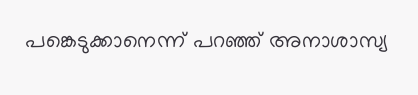പങ്കെടുക്കാനെന്ന് പറഞ്ഞ് അനാശാസ്യ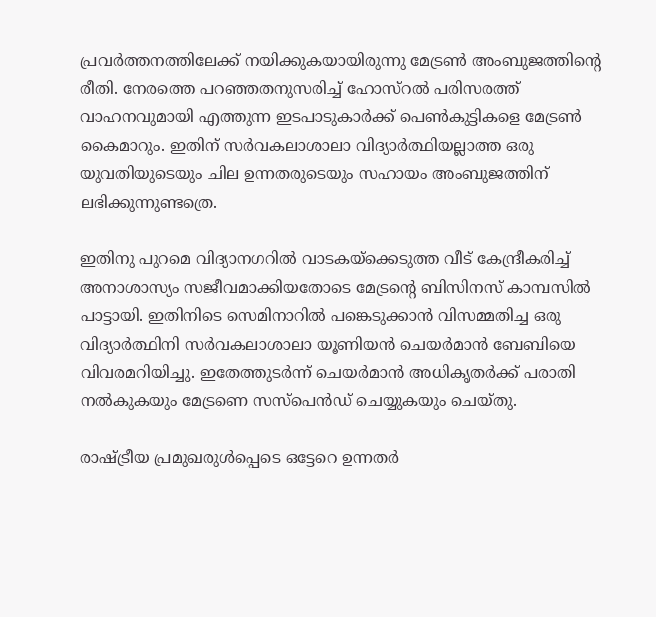പ്രവര്‍ത്തനത്തിലേക്ക് നയിക്കുകയായിരുന്നു മേട്രണ്‍ അംബുജത്തിന്റെ രീതി. നേരത്തെ പറഞ്ഞതനുസരിച്ച് ഹോസ്റല്‍ പരിസരത്ത് വാഹനവുമായി എത്തുന്ന ഇടപാടുകാര്‍ക്ക് പെണ്‍കുട്ടികളെ മേട്രണ്‍ കൈമാറും. ഇതിന് സര്‍വകലാശാലാ വിദ്യാര്‍ത്ഥിയല്ലാത്ത ഒരു യുവതിയുടെയും ചില ഉന്നതരുടെയും സഹായം അംബുജത്തിന് ലഭിക്കുന്നുണ്ടത്രെ.

ഇതിനു പുറമെ വിദ്യാനഗറില്‍ വാടകയ്ക്കെടുത്ത വീട് കേന്ദ്രീകരിച്ച് അനാശാസ്യം സജീവമാക്കിയതോടെ മേട്രന്റെ ബിസിനസ് കാമ്പസില്‍ പാട്ടായി. ഇതിനിടെ സെമിനാറില്‍ പങ്കെടുക്കാന്‍ വിസമ്മതിച്ച ഒരു വിദ്യാര്‍ത്ഥിനി സര്‍വകലാശാലാ യൂണിയന്‍ ചെയര്‍മാന്‍ ബേബിയെ വിവരമറിയിച്ചു. ഇതേത്തുടര്‍ന്ന് ചെയര്‍മാന്‍ അധികൃതര്‍ക്ക് പരാതി നല്‍കുകയും മേട്രണെ സസ്പെന്‍ഡ് ചെയ്യുകയും ചെയ്തു.

രാഷ്ട്രീയ പ്രമുഖരുള്‍പ്പെടെ ഒട്ടേറെ ഉന്നതര്‍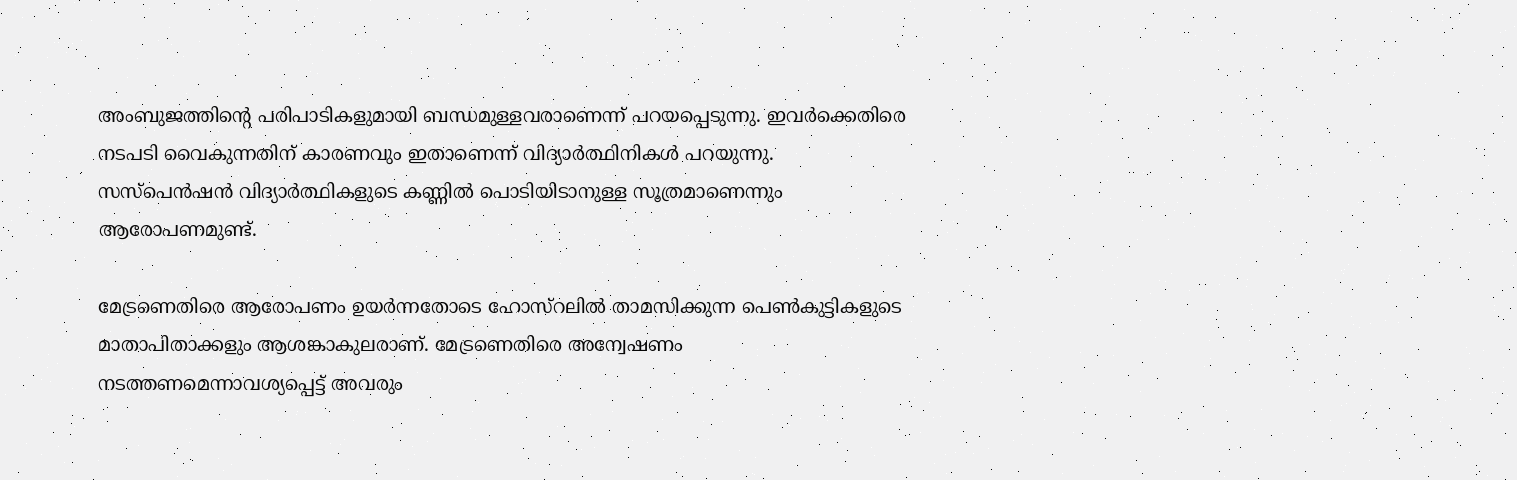അംബുജത്തിന്റെ പരിപാടികളുമായി ബന്ധമുള്ളവരാണെന്ന് പറയപ്പെടുന്നു. ഇവര്‍ക്കെതിരെ നടപടി വൈകുന്നതിന് കാരണവും ഇതാണെന്ന് വിദ്യാര്‍ത്ഥിനികള്‍ പറയുന്നു. സസ്പെന്‍ഷന്‍ വിദ്യാര്‍ത്ഥികളുടെ കണ്ണില്‍ പൊടിയിടാനുള്ള സൂത്രമാണെന്നും ആരോപണമുണ്ട്.

മേട്രണെതിരെ ആരോപണം ഉയര്‍ന്നതോടെ ഹോസ്റലില്‍ താമസിക്കുന്ന പെണ്‍കുട്ടികളുടെ മാതാപിതാക്കളും ആശങ്കാകുലരാണ്. മേട്രണെതിരെ അന്വേഷണം നടത്തണമെന്നാവശ്യപ്പെട്ട് അവരും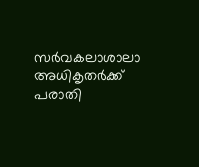സര്‍വകലാശാലാ അധികൃതര്‍ക്ക് പരാതി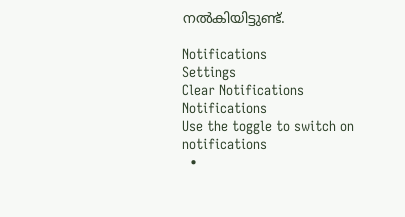നല്‍കിയിട്ടുണ്ട്.

Notifications
Settings
Clear Notifications
Notifications
Use the toggle to switch on notifications
  •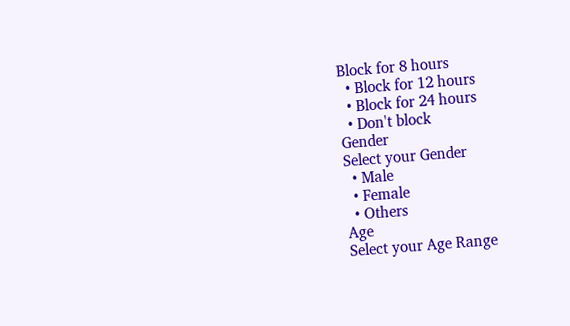Block for 8 hours
  • Block for 12 hours
  • Block for 24 hours
  • Don't block
Gender
Select your Gender
  • Male
  • Female
  • Others
Age
Select your Age Range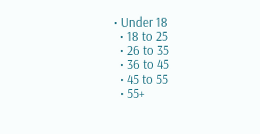• Under 18
  • 18 to 25
  • 26 to 35
  • 36 to 45
  • 45 to 55
  • 55+